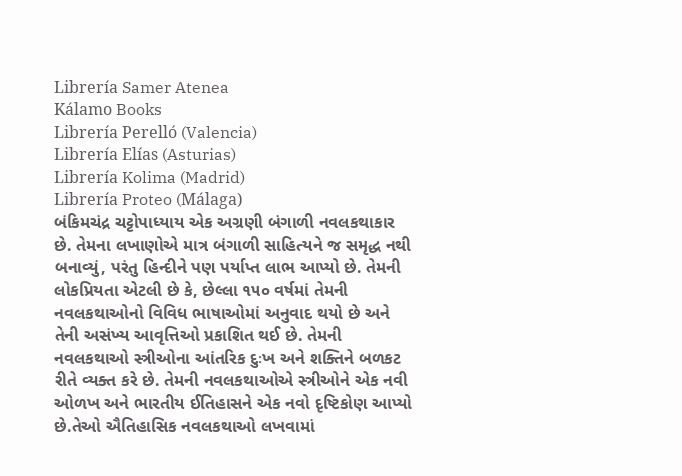Librería Samer Atenea
Kálamo Books
Librería Perelló (Valencia)
Librería Elías (Asturias)
Librería Kolima (Madrid)
Librería Proteo (Málaga)
બંકિમચંદ્ર ચટ્ટોપાધ્યાય એક અગ્રણી બંગાળી નવલકથાકાર છે. તેમના લખાણોએ માત્ર બંગાળી સાહિત્યને જ સમૃદ્ધ નથી બનાવ્યું, પરંતુ હિન્દીને પણ પર્યાપ્ત લાભ આપ્યો છે. તેમની લોકપ્રિયતા એટલી છે કે, છેલ્લા ૧૫૦ વર્ષમાં તેમની નવલકથાઓનો વિવિધ ભાષાઓમાં અનુવાદ થયો છે અને તેની અસંખ્ય આવૃત્તિઓ પ્રકાશિત થઈ છે. તેમની નવલકથાઓ સ્ત્રીઓના આંતરિક દુઃખ અને શક્તિને બળકટ રીતે વ્યક્ત કરે છે. તેમની નવલકથાઓએ સ્ત્રીઓને એક નવી ઓળખ અને ભારતીય ઈતિહાસને એક નવો દૃષ્ટિકોણ આપ્યો છે.તેઓ ઐતિહાસિક નવલકથાઓ લખવામાં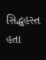સિદ્ધહસ્ત હતા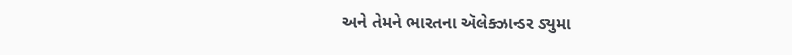અને તેમને ભારતના ઍલેક્ઝાન્ડર ડ્યુમા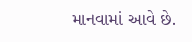માનવામાં આવે છે.